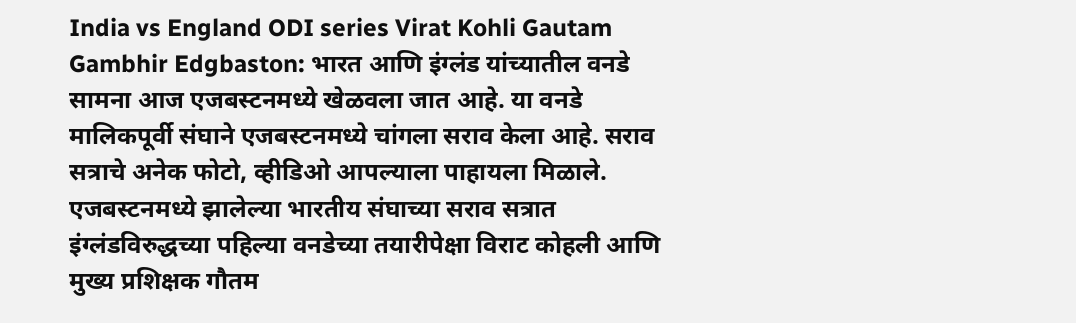India vs England ODI series Virat Kohli Gautam Gambhir Edgbaston: भारत आणि इंग्लंड यांच्यातील वनडे सामना आज एजबस्टनमध्ये खेळवला जात आहे. या वनडे मालिकपूर्वी संघाने एजबस्टनमध्ये चांगला सराव केला आहे. सराव सत्राचे अनेक फोटो, व्हीडिओ आपल्याला पाहायला मिळाले. एजबस्टनमध्ये झालेल्या भारतीय संघाच्या सराव सत्रात इंग्लंडविरुद्धच्या पहिल्या वनडेच्या तयारीपेक्षा विराट कोहली आणि मुख्य प्रशिक्षक गौतम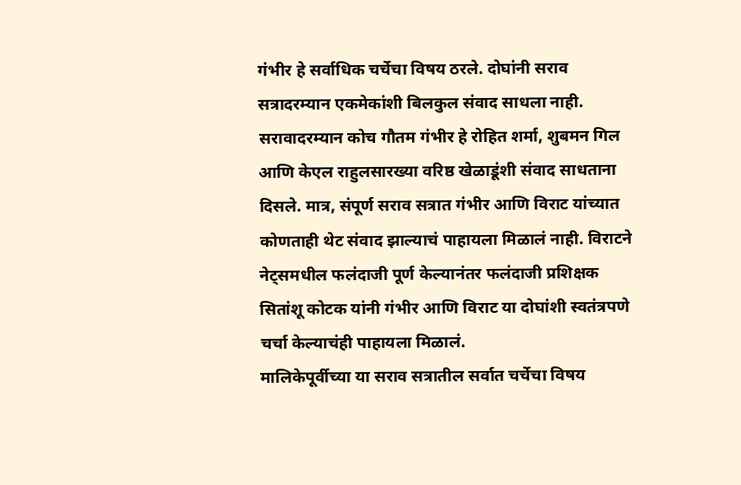गंभीर हे सर्वाधिक चर्चेचा विषय ठरले. दोघांनी सराव सत्रादरम्यान एकमेकांशी बिलकुल संवाद साधला नाही.
सरावादरम्यान कोच गौतम गंभीर हे रोहित शर्मा, शुबमन गिल आणि केएल राहुलसारख्या वरिष्ठ खेळाडूंशी संवाद साधताना दिसले. मात्र, संपूर्ण सराव सत्रात गंभीर आणि विराट यांच्यात कोणताही थेट संवाद झाल्याचं पाहायला मिळालं नाही. विराटने नेट्समधील फलंदाजी पूर्ण केल्यानंतर फलंदाजी प्रशिक्षक सितांशू कोटक यांनी गंभीर आणि विराट या दोघांशी स्वतंत्रपणे चर्चा केल्याचंही पाहायला मिळालं.
मालिकेपूर्वीच्या या सराव सत्रातील सर्वात चर्चेचा विषय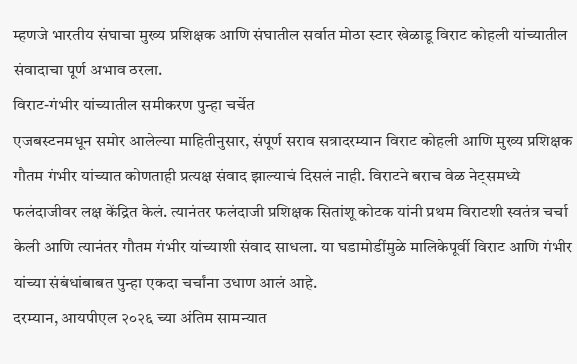म्हणजे भारतीय संघाचा मुख्य प्रशिक्षक आणि संघातील सर्वात मोठा स्टार खेळाडू विराट कोहली यांच्यातील संवादाचा पूर्ण अभाव ठरला.
विराट-गंभीर यांच्यातील समीकरण पुन्हा चर्चेत
एजबस्टनमधून समोर आलेल्या माहितीनुसार, संपूर्ण सराव सत्रादरम्यान विराट कोहली आणि मुख्य प्रशिक्षक गौतम गंभीर यांच्यात कोणताही प्रत्यक्ष संवाद झाल्याचं दिसलं नाही. विराटने बराच वेळ नेट्समध्ये फलंदाजीवर लक्ष केंद्रित केलं. त्यानंतर फलंदाजी प्रशिक्षक सितांशू कोटक यांनी प्रथम विराटशी स्वतंत्र चर्चा केली आणि त्यानंतर गौतम गंभीर यांच्याशी संवाद साधला. या घडामोडींमुळे मालिकेपूर्वी विराट आणि गंभीर यांच्या संबंधांबाबत पुन्हा एकदा चर्चांना उधाण आलं आहे.
दरम्यान, आयपीएल २०२६ च्या अंतिम सामन्यात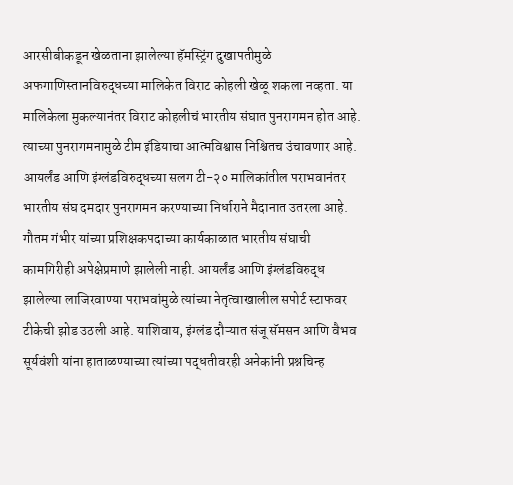आरसीबीकडून खेळताना झालेल्या हॅमस्ट्रिंग दुखापतीमुळे अफगाणिस्तानविरुद्धच्या मालिकेत विराट कोहली खेळू शकला नव्हता. या मालिकेला मुकल्यानंतर विराट कोहलीचं भारतीय संघात पुनरागमन होत आहे. त्याच्या पुनरागमनामुळे टीम इंडियाचा आत्मविश्वास निश्चितच उंचावणार आहे. आयर्लंड आणि इंग्लंडविरुद्धच्या सलग टी-२० मालिकांतील पराभवानंतर भारतीय संघ दमदार पुनरागमन करण्याच्या निर्धाराने मैदानात उतरला आहे.
गौतम गंभीर यांच्या प्रशिक्षकपदाच्या कार्यकाळात भारतीय संघाची कामगिरीही अपेक्षेप्रमाणे झालेली नाही. आयर्लंड आणि इंग्लंडविरुद्ध झालेल्या लाजिरवाण्या पराभवांमुळे त्यांच्या नेतृत्वाखालील सपोर्ट स्टाफवर टीकेची झोड उठली आहे. याशिवाय, इंग्लंड दौऱ्यात संजू सॅमसन आणि वैभव सूर्यवंशी यांना हाताळण्याच्या त्यांच्या पद्धतीवरही अनेकांनी प्रश्नचिन्ह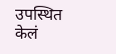उपस्थित केलं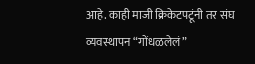आहे. काही माजी क्रिकेटपटूंनी तर संघ व्यवस्थापन “गोंधळलेलं”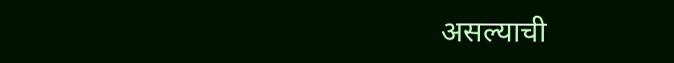असल्याची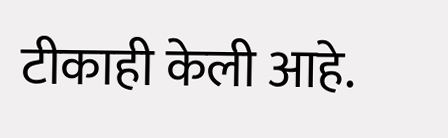टीकाही केली आहे.